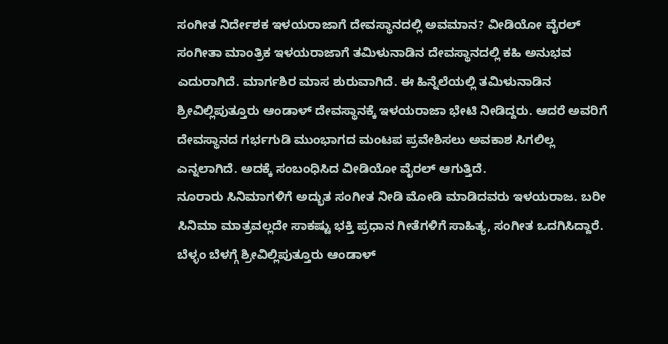ಸಂಗೀತ ನಿರ್ದೇಶಕ ಇಳಯರಾಜಾಗೆ ದೇವಸ್ಥಾನದಲ್ಲಿ ಅವಮಾನ? ವೀಡಿಯೋ ವೈರಲ್
ಸಂಗೀತಾ ಮಾಂತ್ರಿಕ ಇಳಯರಾಜಾಗೆ ತಮಿಳುನಾಡಿನ ದೇವಸ್ಥಾನದಲ್ಲಿ ಕಹಿ ಅನುಭವ ಎದುರಾಗಿದೆ. ಮಾರ್ಗಶಿರ ಮಾಸ ಶುರುವಾಗಿದೆ. ಈ ಹಿನ್ನೆಲೆಯಲ್ಲಿ ತಮಿಳುನಾಡಿನ ಶ್ರೀವಿಲ್ಲಿಪುತ್ತೂರು ಆಂಡಾಳ್ ದೇವಸ್ಥಾನಕ್ಕೆ ಇಳಯರಾಜಾ ಭೇಟಿ ನೀಡಿದ್ದರು. ಆದರೆ ಅವರಿಗೆ ದೇವಸ್ಥಾನದ ಗರ್ಭಗುಡಿ ಮುಂಭಾಗದ ಮಂಟಪ ಪ್ರವೇಶಿಸಲು ಅವಕಾಶ ಸಿಗಲಿಲ್ಲ ಎನ್ನಲಾಗಿದೆ. ಅದಕ್ಕೆ ಸಂಬಂಧಿಸಿದ ವೀಡಿಯೋ ವೈರಲ್ ಆಗುತ್ತಿದೆ.
ನೂರಾರು ಸಿನಿಮಾಗಳಿಗೆ ಅದ್ಭುತ ಸಂಗೀತ ನೀಡಿ ಮೋಡಿ ಮಾಡಿದವರು ಇಳಯರಾಜ. ಬರೀ ಸಿನಿಮಾ ಮಾತ್ರವಲ್ಲದೇ ಸಾಕಷ್ಟು ಭಕ್ತಿ ಪ್ರಧಾನ ಗೀತೆಗಳಿಗೆ ಸಾಹಿತ್ಯ, ಸಂಗೀತ ಒದಗಿಸಿದ್ದಾರೆ. ಬೆಳ್ಳಂ ಬೆಳಗ್ಗೆ ಶ್ರೀವಿಲ್ಲಿಪುತ್ತೂರು ಆಂಡಾಳ್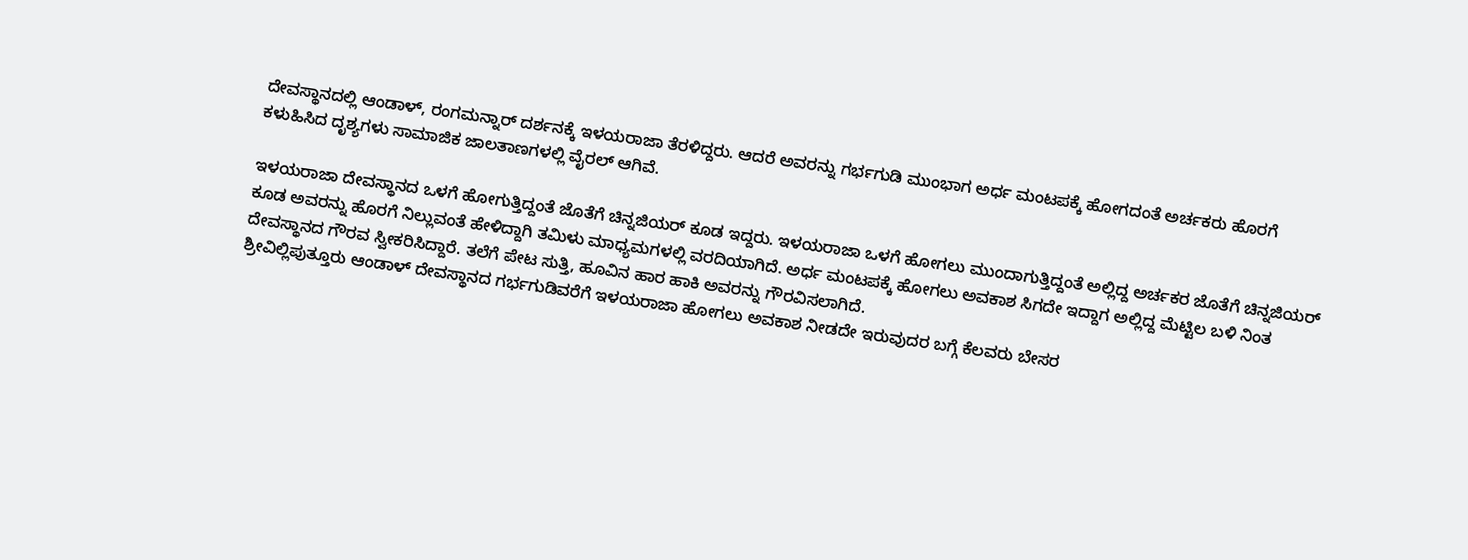ದೇವಸ್ಥಾನದಲ್ಲಿ ಆಂಡಾಳ್, ರಂಗಮನ್ನಾರ್ ದರ್ಶನಕ್ಕೆ ಇಳಯರಾಜಾ ತೆರಳಿದ್ದರು. ಆದರೆ ಅವರನ್ನು ಗರ್ಭಗುಡಿ ಮುಂಭಾಗ ಅರ್ಧ ಮಂಟಪಕ್ಕೆ ಹೋಗದಂತೆ ಅರ್ಚಕರು ಹೊರಗೆ ಕಳುಹಿಸಿದ ದೃಶ್ಯಗಳು ಸಾಮಾಜಿಕ ಜಾಲತಾಣಗಳಲ್ಲಿ ವೈರಲ್ ಆಗಿವೆ.

ಇಳಯರಾಜಾ ದೇವಸ್ಥಾನದ ಒಳಗೆ ಹೋಗುತ್ತಿದ್ದಂತೆ ಜೊತೆಗೆ ಚಿನ್ನಜಿಯರ್ ಕೂಡ ಇದ್ದರು. ಇಳಯರಾಜಾ ಒಳಗೆ ಹೋಗಲು ಮುಂದಾಗುತ್ತಿದ್ದಂತೆ ಅಲ್ಲಿದ್ದ ಅರ್ಚಕರ ಜೊತೆಗೆ ಚಿನ್ನಜಿಯರ್ ಕೂಡ ಅವರನ್ನು ಹೊರಗೆ ನಿಲ್ಲುವಂತೆ ಹೇಳಿದ್ದಾಗಿ ತಮಿಳು ಮಾಧ್ಯಮಗಳಲ್ಲಿ ವರದಿಯಾಗಿದೆ. ಅರ್ಧ ಮಂಟಪಕ್ಕೆ ಹೋಗಲು ಅವಕಾಶ ಸಿಗದೇ ಇದ್ದಾಗ ಅಲ್ಲಿದ್ದ ಮೆಟ್ಟಿಲ ಬಳಿ ನಿಂತ ದೇವಸ್ಥಾನದ ಗೌರವ ಸ್ವೀಕರಿಸಿದ್ದಾರೆ. ತಲೆಗೆ ಪೇಟ ಸುತ್ತಿ, ಹೂವಿನ ಹಾರ ಹಾಕಿ ಅವರನ್ನು ಗೌರವಿಸಲಾಗಿದೆ.
ಶ್ರೀವಿಲ್ಲಿಪುತ್ತೂರು ಆಂಡಾಳ್ ದೇವಸ್ಥಾನದ ಗರ್ಭಗುಡಿವರೆಗೆ ಇಳಯರಾಜಾ ಹೋಗಲು ಅವಕಾಶ ನೀಡದೇ ಇರುವುದರ ಬಗ್ಗೆ ಕೆಲವರು ಬೇಸರ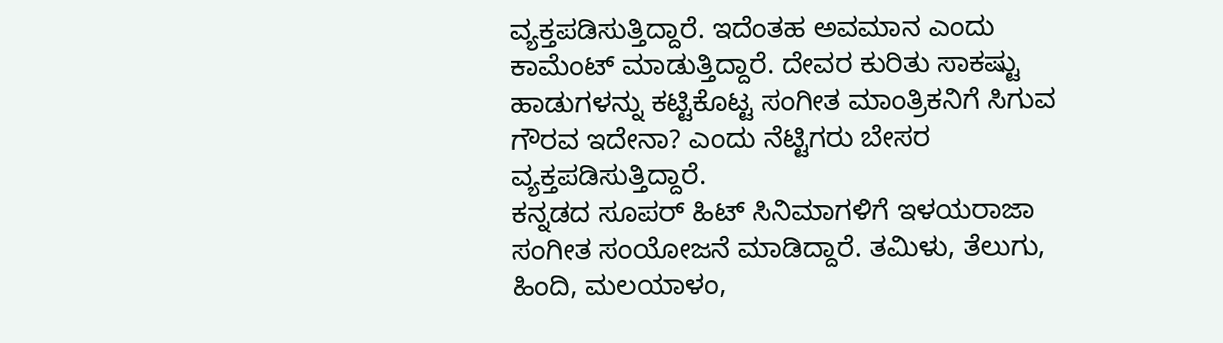ವ್ಯಕ್ತಪಡಿಸುತ್ತಿದ್ದಾರೆ. ಇದೆಂತಹ ಅವಮಾನ ಎಂದು ಕಾಮೆಂಟ್ ಮಾಡುತ್ತಿದ್ದಾರೆ. ದೇವರ ಕುರಿತು ಸಾಕಷ್ಟು ಹಾಡುಗಳನ್ನು ಕಟ್ಟಿಕೊಟ್ಟ ಸಂಗೀತ ಮಾಂತ್ರಿಕನಿಗೆ ಸಿಗುವ ಗೌರವ ಇದೇನಾ? ಎಂದು ನೆಟ್ಟಿಗರು ಬೇಸರ ವ್ಯಕ್ತಪಡಿಸುತ್ತಿದ್ದಾರೆ.
ಕನ್ನಡದ ಸೂಪರ್ ಹಿಟ್ ಸಿನಿಮಾಗಳಿಗೆ ಇಳಯರಾಜಾ ಸಂಗೀತ ಸಂಯೋಜನೆ ಮಾಡಿದ್ದಾರೆ. ತಮಿಳು, ತೆಲುಗು, ಹಿಂದಿ, ಮಲಯಾಳಂ,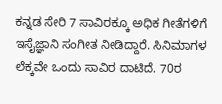ಕನ್ನಡ ಸೇರಿ 7 ಸಾವಿರಕ್ಕೂ ಅಧಿಕ ಗೀತೆಗಳಿಗೆ ಇಸೈಜ್ಞಾನಿ ಸಂಗೀತ ನೀಡಿದ್ದಾರೆ. ಸಿನಿಮಾಗಳ ಲೆಕ್ಕವೇ ಒಂದು ಸಾವಿರ ದಾಟಿದೆ. 70ರ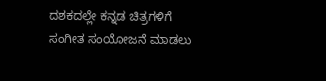ದಶಕದಲ್ಲೇ ಕನ್ನಡ ಚಿತ್ರಗಳಿಗೆ ಸಂಗೀತ ಸಂಯೋಜನೆ ಮಾಡಲು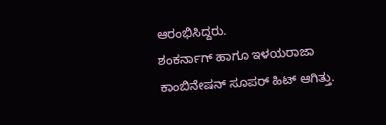ಆರಂಭಿಸಿದ್ದರು.
ಶಂಕರ್ನಾಗ್ ಹಾಗೂ ಇಳಯರಾಜಾ ಕಾಂಬಿನೇಷನ್ ಸೂಪರ್ ಹಿಟ್ ಆಗಿತ್ತು.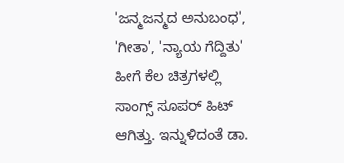'ಜನ್ಮಜನ್ಮದ ಅನುಬಂಧ', 'ಗೀತಾ', 'ನ್ಯಾಯ ಗೆದ್ದಿತು' ಹೀಗೆ ಕೆಲ ಚಿತ್ರಗಳಲ್ಲಿ ಸಾಂಗ್ಸ್ ಸೂಪರ್ ಹಿಟ್ ಆಗಿತ್ತು. ಇನ್ನುಳಿದಂತೆ ಡಾ.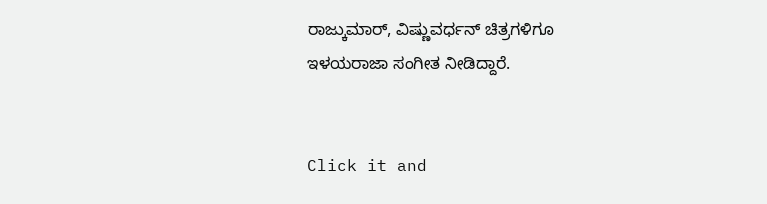ರಾಜ್ಕುಮಾರ್, ವಿಷ್ಣುವರ್ಧನ್ ಚಿತ್ರಗಳಿಗೂ ಇಳಯರಾಜಾ ಸಂಗೀತ ನೀಡಿದ್ದಾರೆ.


Click it and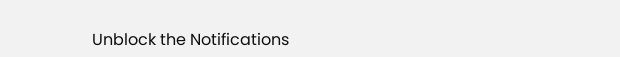Unblock the Notifications